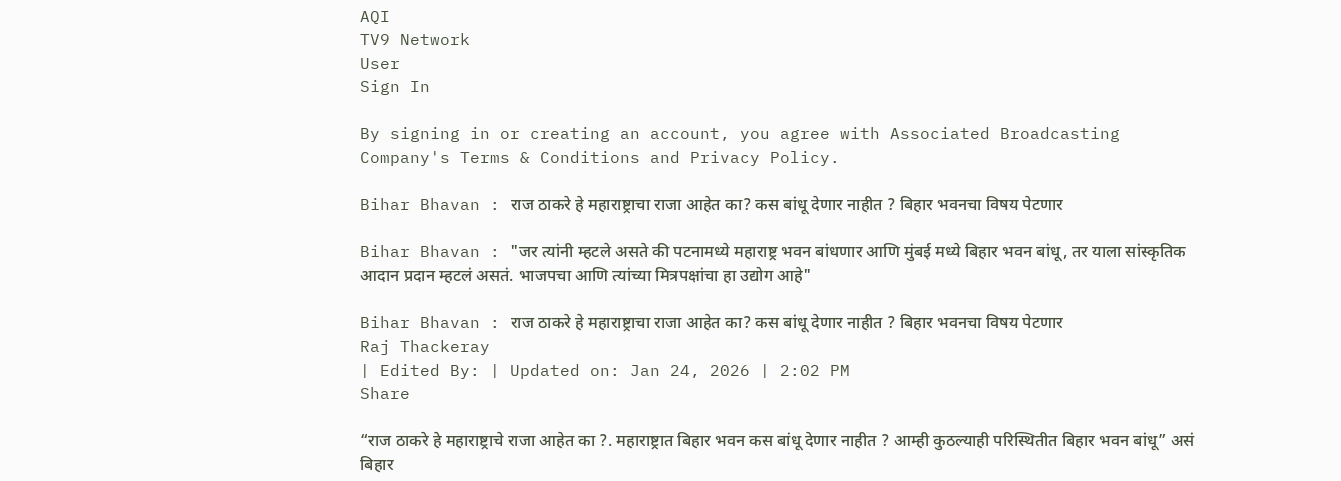AQI
TV9 Network
User
Sign In

By signing in or creating an account, you agree with Associated Broadcasting Company's Terms & Conditions and Privacy Policy.

Bihar Bhavan : राज ठाकरे हे महाराष्ट्राचा राजा आहेत का? कस बांधू देणार नाहीत ? बिहार भवनचा विषय पेटणार

Bihar Bhavan : "जर त्यांनी म्हटले असते की पटनामध्ये महाराष्ट्र भवन बांधणार आणि मुंबई मध्ये बिहार भवन बांधू, तर याला सांस्कृतिक आदान प्रदान म्हटलं असतं. भाजपचा आणि त्यांच्या मित्रपक्षांचा हा उद्योग आहे"

Bihar Bhavan : राज ठाकरे हे महाराष्ट्राचा राजा आहेत का? कस बांधू देणार नाहीत ? बिहार भवनचा विषय पेटणार
Raj Thackeray
| Edited By: | Updated on: Jan 24, 2026 | 2:02 PM
Share

“राज ठाकरे हे महाराष्ट्राचे राजा आहेत का ?. महाराष्ट्रात बिहार भवन कस बांधू देणार नाहीत ? आम्ही कुठल्याही परिस्थितीत बिहार भवन बांधू” असं बिहार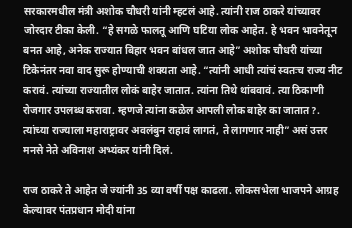सरकारमधील मंत्री अशोक चौधरी यांनी म्हटलं आहे. त्यांनी राज ठाकरे यांच्यावर जोरदार टीका केली. “हे सगळे फालतू आणि घटिया लोक आहेत. हे भवन भावनेतून बनत आहे, अनेक राज्यात बिहार भवन बांधल जात आहे” अशोक चौधरी यांच्या टिकेनंतर नवा वाद सुरू होण्याची शक्यता आहे. “त्यांनी आधी त्यांचं स्वतःच राज्य नीट करावं. त्यांच्या राज्यातील लोकं बाहेर जातात. त्यांना तिथे थांबवावं. त्या ठिकाणी रोजगार उपलब्ध करावा. म्हणजे त्यांना कळेल आपली लोक बाहेर का जातात?. त्यांच्या राज्याला महाराष्ट्रावर अवलंबुन राहावं लागतं, ते लागणार नाही” असं उत्तर मनसे नेते अविनाश अभ्यंकर यांनी दिलं.

राज ठाकरे ते आहेत जे ज्यांनी 35 व्या वर्षी पक्ष काढला. लोकसभेला भाजपने आग्रह केल्यावर पंतप्रधान मोदी यांना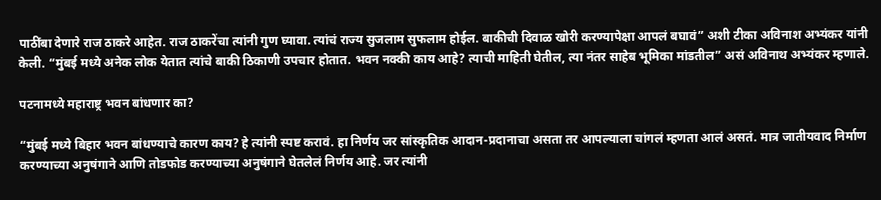पाठींबा देणारे राज ठाकरे आहेत. राज ठाकरेंचा त्यांनी गुण घ्यावा. त्यांचं राज्य सुजलाम सुफलाम होईल. बाकीची दिवाळ खोरी करण्यापेक्षा आपलं बघावं” अशी टीका अविनाश अभ्यंकर यांनी केली. “मुंबई मध्ये अनेक लोक येतात त्यांचे बाकी ठिकाणी उपचार होतात. भवन नक्की काय आहे? त्याची माहिती घेतील, त्या नंतर साहेब भूमिका मांडतील” असं अविनाथ अभ्यंकर म्हणाले.

पटनामध्ये महाराष्ट्र भवन बांधणार का?

“मुंबई मध्ये बिहार भवन बांधण्याचे कारण काय? हे त्यांनी स्पष्ट करावं. हा निर्णय जर सांस्कृतिक आदान-प्रदानाचा असता तर आपल्याला चांगलं म्हणता आलं असतं. मात्र जातीयवाद निर्माण करण्याच्या अनुषंगाने आणि तोडफोड करण्याच्या अनुषंगाने घेतलेलं निर्णय आहे. जर त्यांनी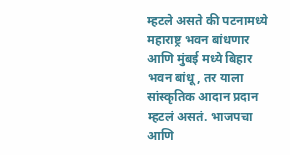म्हटले असते की पटनामध्ये महाराष्ट्र भवन बांधणार आणि मुंबई मध्ये बिहार भवन बांधू, तर याला सांस्कृतिक आदान प्रदान म्हटलं असतं. भाजपचा आणि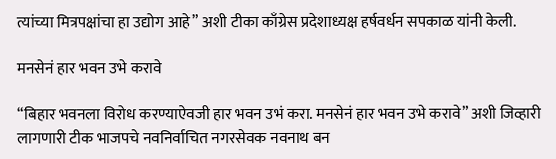त्यांच्या मित्रपक्षांचा हा उद्योग आहे” अशी टीका काँग्रेस प्रदेशाध्यक्ष हर्षवर्धन सपकाळ यांनी केली.

मनसेनं हार भवन उभे करावे

“बिहार भवनला विरोध करण्याऐवजी हार भवन उभं करा. मनसेनं हार भवन उभे करावे” अशी जिव्हारी लागणारी टीक भाजपचे नवनिर्वाचित नगरसेवक नवनाथ बन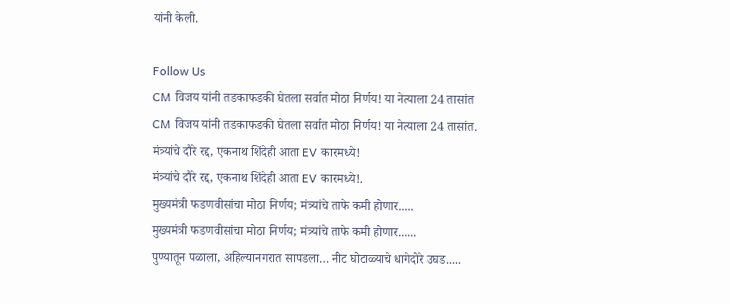यांनी केली.

Follow Us
CM विजय यांनी तडकाफडकी घेतला सर्वात मोठा निर्णय! या नेत्याला 24 तासांत
CM विजय यांनी तडकाफडकी घेतला सर्वात मोठा निर्णय! या नेत्याला 24 तासांत.
मंत्र्यांचे दौरे रद्द, एकनाथ शिंदेही आता EV कारमध्ये!
मंत्र्यांचे दौरे रद्द, एकनाथ शिंदेही आता EV कारमध्ये!.
मुख्यमंत्री फडणवीसांचा मोठा निर्णय; मंत्र्यांचे ताफे कमी होणार.....
मुख्यमंत्री फडणवीसांचा मोठा निर्णय; मंत्र्यांचे ताफे कमी होणार......
पुण्यातून पळाला, अहिल्यानगरात सापडला… नीट घोटाळ्याचे धागेदोरे उघड.....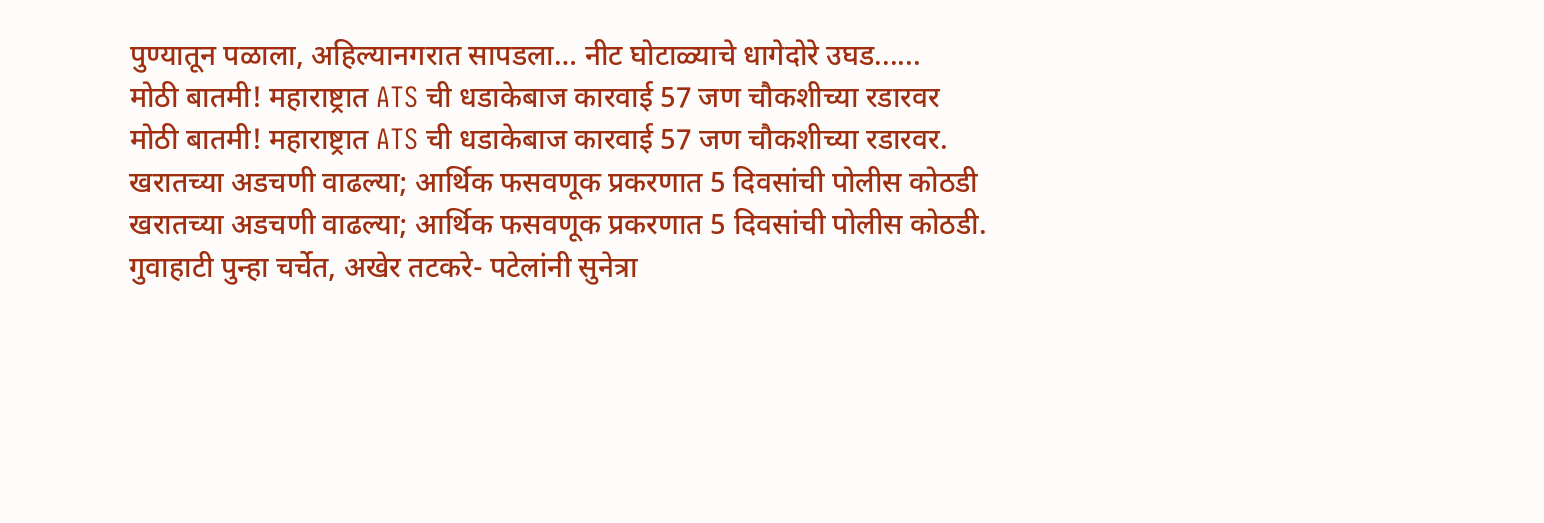पुण्यातून पळाला, अहिल्यानगरात सापडला… नीट घोटाळ्याचे धागेदोरे उघड......
मोठी बातमी! महाराष्ट्रात ATS ची धडाकेबाज कारवाई 57 जण चौकशीच्या रडारवर
मोठी बातमी! महाराष्ट्रात ATS ची धडाकेबाज कारवाई 57 जण चौकशीच्या रडारवर.
खरातच्या अडचणी वाढल्या; आर्थिक फसवणूक प्रकरणात 5 दिवसांची पोलीस कोठडी
खरातच्या अडचणी वाढल्या; आर्थिक फसवणूक प्रकरणात 5 दिवसांची पोलीस कोठडी.
गुवाहाटी पुन्हा चर्चेत, अखेर तटकरे- पटेलांनी सुनेत्रा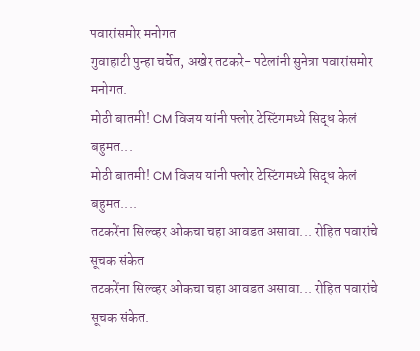पवारांसमोर मनोगत
गुवाहाटी पुन्हा चर्चेत, अखेर तटकरे- पटेलांनी सुनेत्रा पवारांसमोर मनोगत.
मोठी बातमी! CM विजय यांनी फ्लोर टेस्टिंगमध्ये सिद्ध केलं बहुमत...
मोठी बातमी! CM विजय यांनी फ्लोर टेस्टिंगमध्ये सिद्ध केलं बहुमत....
तटकरेंना सिल्व्हर ओकचा चहा आवडत असावा... रोहित पवारांचे सूचक संकेत
तटकरेंना सिल्व्हर ओकचा चहा आवडत असावा... रोहित पवारांचे सूचक संकेत.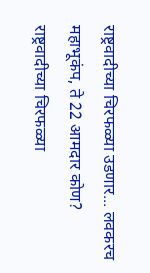राष्ट्रवादीच्या चिरफळ्या उडणार... लवकरच महाभूकंप, ते 22 आमदार कोण?
राष्ट्रवादीच्या चिरफळ्या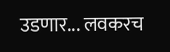उडणार... लवकरच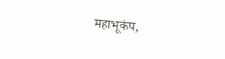महाभूकंप,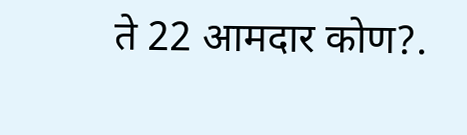ते 22 आमदार कोण?.